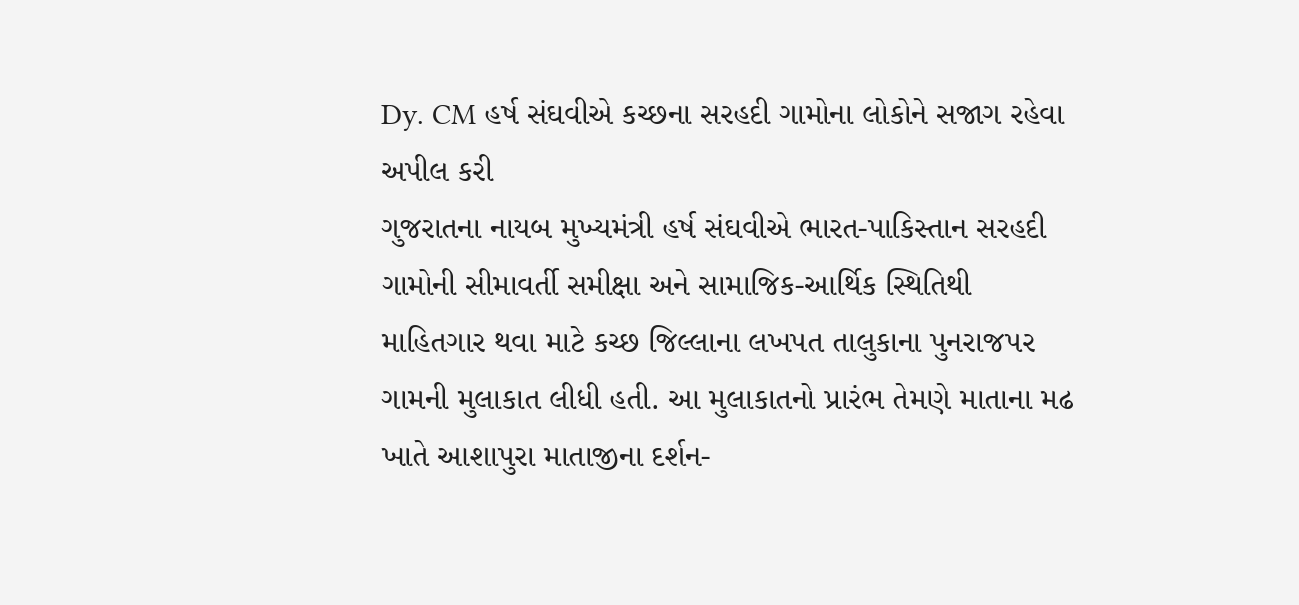Dy. CM હર્ષ સંઘવીએ કચ્છના સરહદી ગામોના લોકોને સજાગ રહેવા અપીલ કરી
ગુજરાતના નાયબ મુખ્યમંત્રી હર્ષ સંઘવીએ ભારત-પાકિસ્તાન સરહદી ગામોની સીમાવર્તી સમીક્ષા અને સામાજિક-આર્થિક સ્થિતિથી માહિતગાર થવા માટે કચ્છ જિલ્લાના લખપત તાલુકાના પુનરાજપર ગામની મુલાકાત લીધી હતી. આ મુલાકાતનો પ્રારંભ તેમણે માતાના મઢ ખાતે આશાપુરા માતાજીના દર્શન-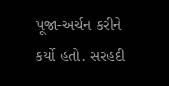પૂજા-અર્ચન કરીને કર્યો હતો. સરહદી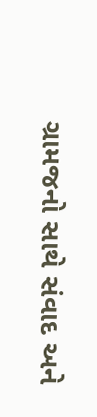ગ્રામજનો સાથે સંવાદ અને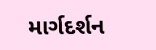માર્ગદર્શન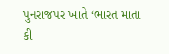પુનરાજપર ખાતે ‘ભારત માતા કી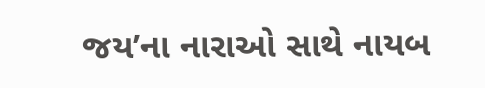જય’ના નારાઓ સાથે નાયબ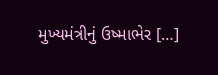મુખ્યમંત્રીનું ઉષ્માભેર […]